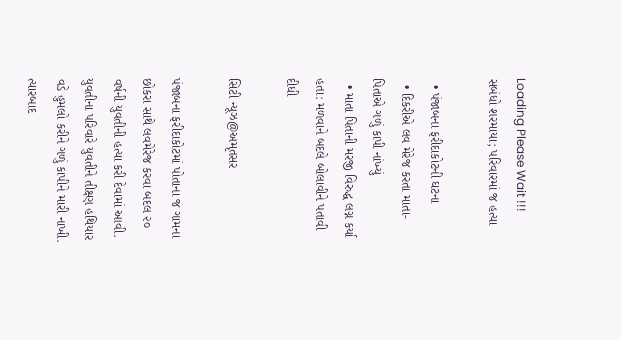Loading Please Wait !!!
સબંધો શરમાયા; પરિવારમાં જ હત્યા

  • પંજાબના ફરીદાકોટની ઘટના
  • દિકરીએ લવ મેરેજ કરતા માતા-પિતાએ ગળું કાપી નાંખ્યું
  • માતા પિતાની મરજી વિરુદ્ધ લગ્ન કર્યા હતા: મળવાને બદલે બોલાવીને પતાવી દીધી

સિટી ન્યૂઝ@અમૃતસર

પંજાબના ફરીદાકોટમાં પોતાના જ ગામના છોકરા સાથે લવમેરેજ કરવા બદલ ૨૦ વર્ષની યુવતીની હત્યા કરી દેવામાં આવી. યુવતીના પરિવારે યુવતીને તીક્ષ્ણ હથિયાર વડે હુમલો કરીને ગળું કાપીને મારી નાખી. ત્યારબાદ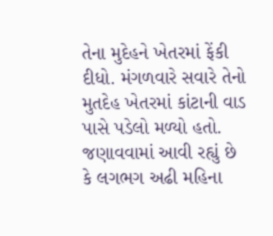તેના મુદેહને ખેતરમાં ફેંકી દીધો. મંગળવારે સવારે તેનો મુતદેહ ખેતરમાં કાંટાની વાડ પાસે પડેલો મળ્યો હતો. જણાવવામાં આવી રહ્યું છે કે લગભગ અઢી મહિના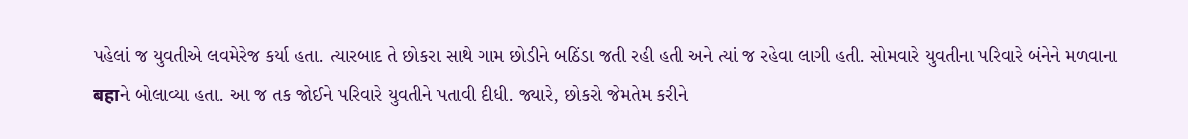પહેલાં જ યુવતીએ લવમેરેજ કર્યા હતા. ત્યારબાદ તે છોકરા સાથે ગામ છોડીને બઠિંડા જતી રહી હતી અને ત્યાં જ રહેવા લાગી હતી. સોમવારે યુવતીના પરિવારે બંનેને મળવાના बहाને બોલાવ્યા હતા. આ જ તક જોઈને પરિવારે યુવતીને પતાવી દીધી. જ્યારે, છોકરો જેમતેમ કરીને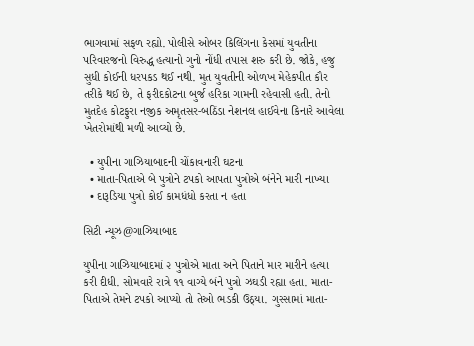ભાગવામાં સફળ રહ્યો. પોલીસે ઓબર કિલિંગના કેસમાં યુવતીના પરિવારજનો વિરુદ્ધ હત્યાનો ગુનો નોંધી તપાસ શરુ કરી છે. જોકે, હજુ સુધી કોઈની ધરપકડ થઈ નથી. મુત યુવતીની ઓળખ મેહેકપીત કૌર તરીકે થઈ છે, તે ફરીદકોટના બુર્જ હરિકા ગામની રહેવાસી હતી. તેનો મુતદેહ કોટફુરા નજીક અમૃતસર-બઠિંડા નેશનલ હાઈવેના કિનારે આવેલા ખેતરોમાંથી મળી આવ્યો છે.

  • યુપીના ગાઝિયાબાદની ચોંકાવનારી ઘટના
  • માતા-પિતાએ બે પુત્રોને ટપકો આપતા પુત્રોએ બંનેને મારી નાખ્યા
  • દારૂડિયા પુત્રો કોઈ કામધંધો કરતા ન હતા

સિટી ન્યૂઝ@ગાઝિયાબાદ

યુપીના ગાઝિયાબાદમાં ૨ પુત્રોએ માતા અને પિતાને માર મારીને હત્યા કરી દીધી. સોમવારે રાત્રે ૧૧ વાગ્યે બંને પુત્રો ઝઘડી રહ્યા હતા. માતા-પિતાએ તેમને ટપકો આપ્યો તો તેઓ ભડકી ઉઠ્યા. ગુસ્સામાં માતા-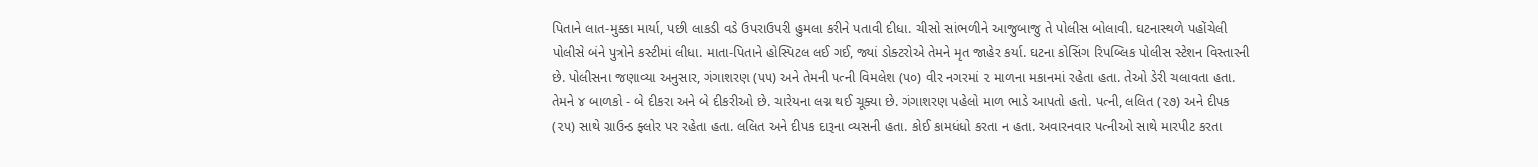પિતાને લાત-મુક્કા માર્યા, પછી લાકડી વડે ઉપરાઉપરી હુમલા કરીને પતાવી દીધા. ચીસો સાંભળીને આજુબાજુ તે પોલીસ બોલાવી. ઘટનાસ્થળે પહોંચેલી પોલીસે બંને પુત્રોને કસ્ટીમાં લીધા. માતા-પિતાને હોસ્પિટલ લઈ ગઈ, જ્યાં ડોક્ટરોએ તેમને મૃત જાહેર કર્યા. ઘટના કોસિંગ રિપબ્લિક પોલીસ સ્ટેશન વિસ્તારની છે. પોલીસના જણાવ્યા અનુસાર, ગંગાશરણ (૫૫) અને તેમની પત્ની વિમલેશ (૫૦) વીર નગરમાં ૨ માળના મકાનમાં રહેતા હતા. તેઓ ડેરી ચલાવતા હતા. તેમને ૪ બાળકો - બે દીકરા અને બે દીકરીઓ છે. ચારેયના લગ્ન થઈ ચૂક્યા છે. ગંગાશરણ પહેલો માળ ભાડે આપતો હતો. પત્ની, લલિત (૨૭) અને દીપક (૨૫) સાથે ગ્રાઉન્ડ ફ્લોર પર રહેતા હતા. લલિત અને દીપક દારૂના વ્યસની હતા. કોઈ કામધંધો કરતા ન હતા. અવારનવાર પત્નીઓ સાથે મારપીટ કરતા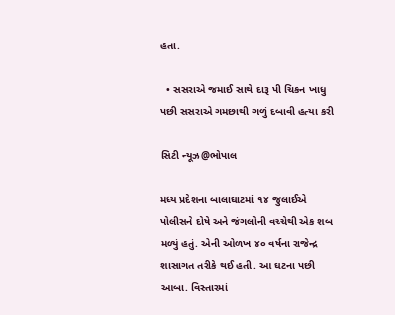હતા.

  • સસરાએ જમાઈ સાથે દારૂ પી ચિકન ખાધુ પછી સસરાએ ગમછાથી ગળું દબાવી હત્યા કરી

સિટી ન્યૂઝ@ભોપાલ

મધ્ય પ્રદેશના બાલાઘાટમાં ૧૪ જુલાઈએ પોલીસને દોષે અને જંગલોની વચ્ચેથી એક શબ મળ્યું હતું. એની ઓળખ ૪૦ વર્ષના રાજેન્દ્ર શાસાગત તરીકે થઈ હતી. આ ઘટના પછી આબા. વિસ્તારમાં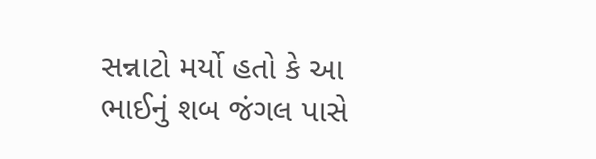સન્નાટો મર્યો હતો કે આ ભાઈનું શબ જંગલ પાસે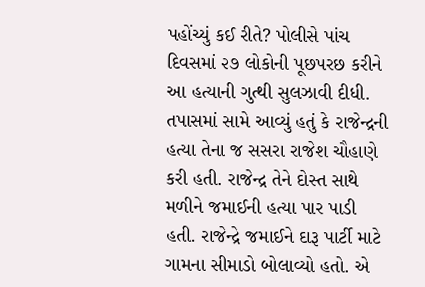પહોંચ્યું કઈ રીતે? પોલીસે પાંચ દિવસમાં ૨૭ લોકોની પૂછપરછ કરીને આ હત્યાની ગુત્થી સુલઝાવી દીધી. તપાસમાં સામે આવ્યું હતું કે રાજેન્દ્રની હત્યા તેના જ સસરા રાજેશ ચૌહાણે કરી હતી. રાજેન્દ્ર તેને દોસ્ત સાથે મળીને જમાઈની હત્યા પાર પાડી હતી. રાજેન્દ્રે જમાઈને દારૂ પાર્ટી માટે ગામના સીમાડો બોલાવ્યો હતો. એ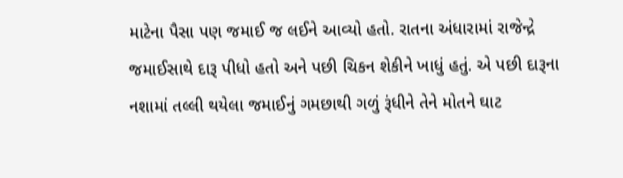માટેના પૈસા પણ જમાઈ જ લઈને આવ્યો હતો. રાતના અંધારામાં રાજેન્દ્રે જમાઈસાથે દારૂ પીધો હતો અને પછી ચિકન શેકીને ખાધું હતું. એ પછી દારૂના નશામાં તલ્લી થયેલા જમાઈનું ગમછાથી ગળું રૂંધીને તેને મોતને ઘાટ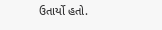ઉતાર્યો હતો.